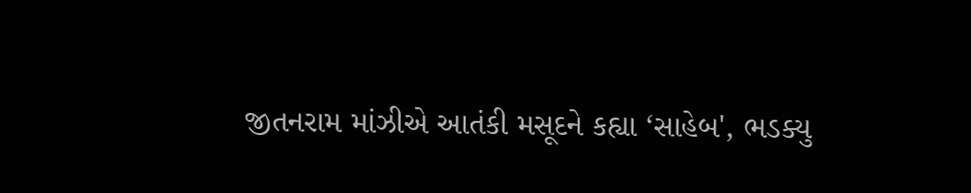જીતનરામ માંઝીએ આતંકી મસૂદને કહ્યા ‘સાહેબ', ભડક્યુ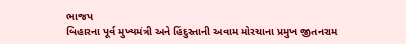ભાજપ
બિહારના પૂર્વ મુખ્યમંત્રી અને હિંદુસ્તાની અવામ મોરચાના પ્રમુખ જીતનરામ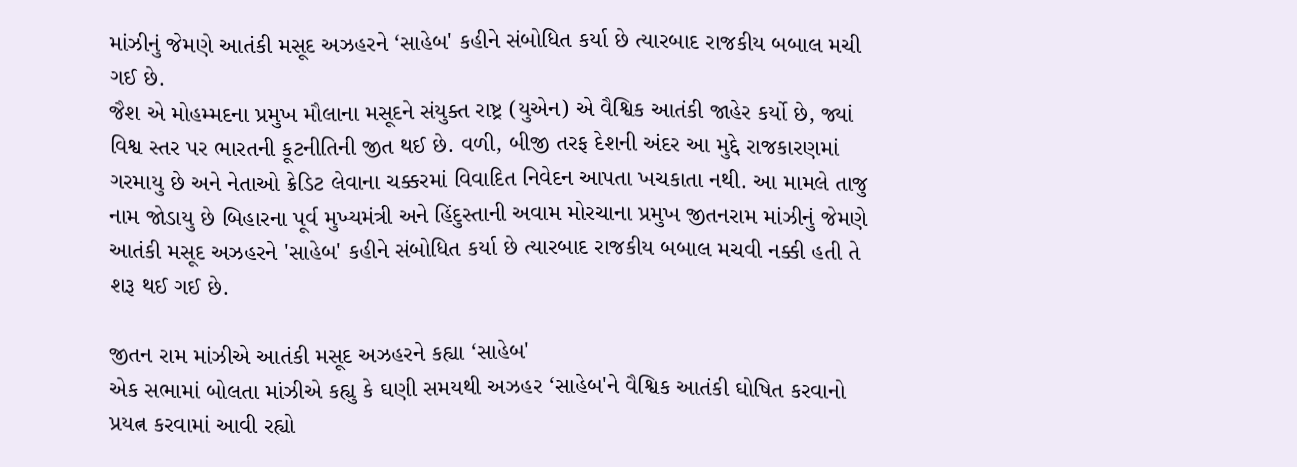માંઝીનું જેમણે આતંકી મસૂદ અઝહરને ‘સાહેબ' કહીને સંબોધિત કર્યા છે ત્યારબાદ રાજકીય બબાલ મચી ગઈ છે.
જૈશ એ મોહમ્મદના પ્રમુખ મૌલાના મસૂદને સંયુક્ત રાષ્ટ્ર (યુએન) એ વૈશ્વિક આતંકી જાહેર કર્યો છે, જ્યાં વિશ્વ સ્તર પર ભારતની કૂટનીતિની જીત થઈ છે. વળી, બીજી તરફ દેશની અંદર આ મુદ્દે રાજકારણમાં ગરમાયુ છે અને નેતાઓ ક્રેડિટ લેવાના ચક્કરમાં વિવાદિત નિવેદન આપતા ખચકાતા નથી. આ મામલે તાજુ નામ જોડાયુ છે બિહારના પૂર્વ મુખ્યમંત્રી અને હિંદુસ્તાની અવામ મોરચાના પ્રમુખ જીતનરામ માંઝીનું જેમણે આતંકી મસૂદ અઝહરને 'સાહેબ' કહીને સંબોધિત કર્યા છે ત્યારબાદ રાજકીય બબાલ મચવી નક્કી હતી તે શરૂ થઈ ગઈ છે.

જીતન રામ માંઝીએ આતંકી મસૂદ અઝહરને કહ્યા ‘સાહેબ'
એક સભામાં બોલતા માંઝીએ કહ્યુ કે ઘણી સમયથી અઝહર ‘સાહેબ'ને વૈશ્વિક આતંકી ઘોષિત કરવાનો પ્રયત્ન કરવામાં આવી રહ્યો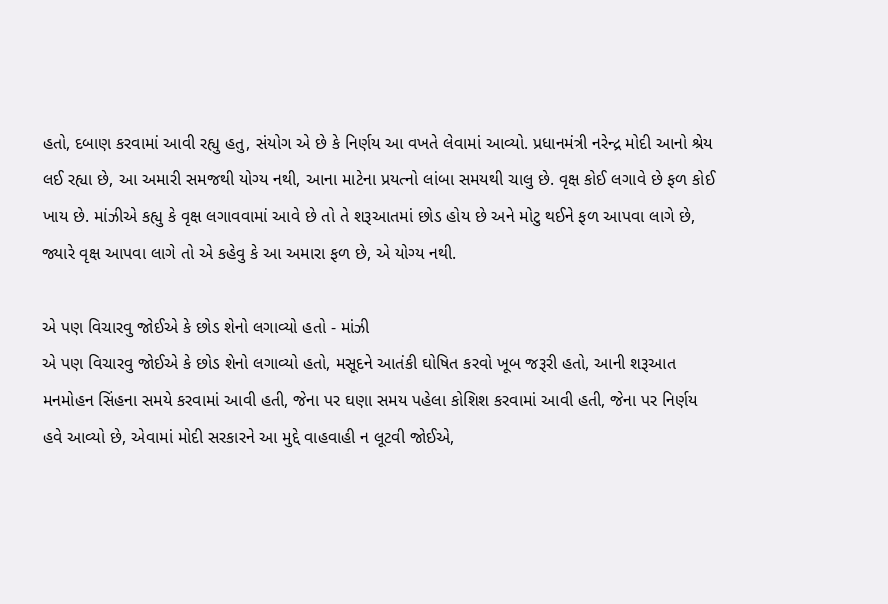હતો, દબાણ કરવામાં આવી રહ્યુ હતુ, સંયોગ એ છે કે નિર્ણય આ વખતે લેવામાં આવ્યો. પ્રધાનમંત્રી નરેન્દ્ર મોદી આનો શ્રેય લઈ રહ્યા છે, આ અમારી સમજથી યોગ્ય નથી, આના માટેના પ્રયત્નો લાંબા સમયથી ચાલુ છે. વૃક્ષ કોઈ લગાવે છે ફળ કોઈ ખાય છે. માંઝીએ કહ્યુ કે વૃક્ષ લગાવવામાં આવે છે તો તે શરૂઆતમાં છોડ હોય છે અને મોટુ થઈને ફળ આપવા લાગે છે, જ્યારે વૃક્ષ આપવા લાગે તો એ કહેવુ કે આ અમારા ફળ છે, એ યોગ્ય નથી.

એ પણ વિચારવુ જોઈએ કે છોડ શેનો લગાવ્યો હતો - માંઝી
એ પણ વિચારવુ જોઈએ કે છોડ શેનો લગાવ્યો હતો, મસૂદને આતંકી ઘોષિત કરવો ખૂબ જરૂરી હતો, આની શરૂઆત મનમોહન સિંહના સમયે કરવામાં આવી હતી, જેના પર ઘણા સમય પહેલા કોશિશ કરવામાં આવી હતી, જેના પર નિર્ણય હવે આવ્યો છે, એવામાં મોદી સરકારને આ મુદ્દે વાહવાહી ન લૂટવી જોઈએ,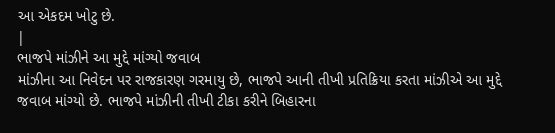આ એકદમ ખોટુ છે.
|
ભાજપે માંઝીને આ મુદ્દે માંગ્યો જવાબ
માંઝીના આ નિવેદન પર રાજકારણ ગરમાયુ છે, ભાજપે આની તીખી પ્રતિક્રિયા કરતા માંઝીએ આ મુદ્દે જવાબ માંગ્યો છે. ભાજપે માંઝીની તીખી ટીકા કરીને બિહારના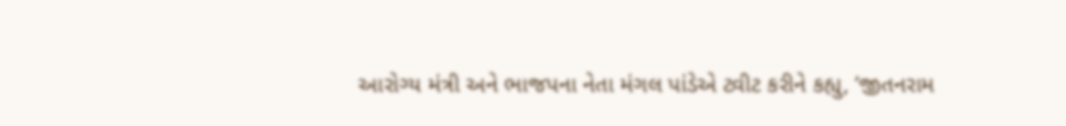આરોગ્ય મંત્રી અને ભાજપના નેતા મંગલ પાંડેએ ટ્વીટ કરીને કહ્યુ, ‘જીતનરામ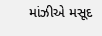માંઝીએ મસૂદ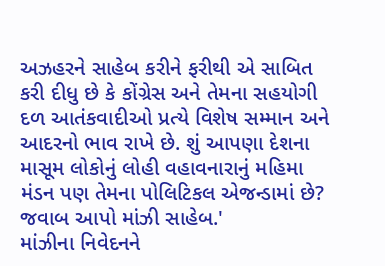અઝહરને સાહેબ કરીને ફરીથી એ સાબિત કરી દીધુ છે કે કોંગ્રેસ અને તેમના સહયોગી દળ આતંકવાદીઓ પ્રત્યે વિશેષ સમ્માન અને આદરનો ભાવ રાખે છે. શું આપણા દેશના માસૂમ લોકોનું લોહી વહાવનારાનું મહિમા મંડન પણ તેમના પોલિટિકલ એજન્ડામાં છે? જવાબ આપો માંઝી સાહેબ.'
માંઝીના નિવેદનને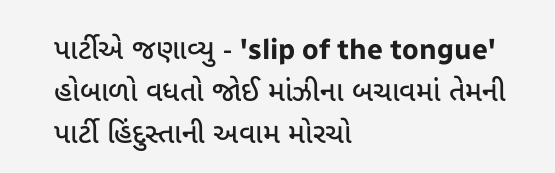પાર્ટીએ જણાવ્યુ - 'slip of the tongue'
હોબાળો વધતો જોઈ માંઝીના બચાવમાં તેમની પાર્ટી હિંદુસ્તાની અવામ મોરચો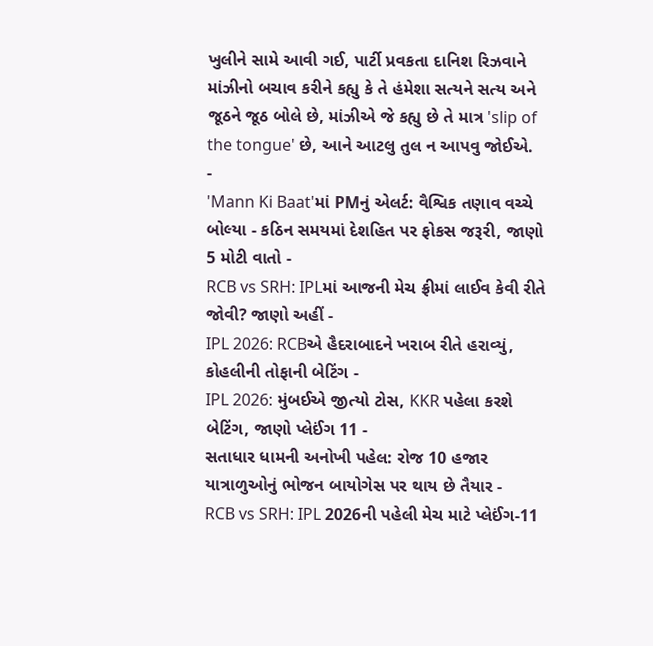ખુલીને સામે આવી ગઈ, પાર્ટી પ્રવકતા દાનિશ રિઝવાને માંઝીનો બચાવ કરીને કહ્યુ કે તે હંમેશા સત્યને સત્ય અને જૂઠને જૂઠ બોલે છે, માંઝીએ જે કહ્યુ છે તે માત્ર 'slip of the tongue' છે, આને આટલુ તુલ ન આપવુ જોઈએ.
-
'Mann Ki Baat'માં PMનું એલર્ટ: વૈશ્વિક તણાવ વચ્ચે બોલ્યા - કઠિન સમયમાં દેશહિત પર ફોકસ જરૂરી, જાણો 5 મોટી વાતો -
RCB vs SRH: IPLમાં આજની મેચ ફ્રીમાં લાઈવ કેવી રીતે જોવી? જાણો અહીં -
IPL 2026: RCBએ હૈદરાબાદને ખરાબ રીતે હરાવ્યું, કોહલીની તોફાની બેટિંગ -
IPL 2026: મુંબઈએ જીત્યો ટોસ, KKR પહેલા કરશે બેટિંગ, જાણો પ્લેઈંગ 11 -
સતાધાર ધામની અનોખી પહેલ: રોજ 10 હજાર યાત્રાળુઓનું ભોજન બાયોગેસ પર થાય છે તૈયાર -
RCB vs SRH: IPL 2026ની પહેલી મેચ માટે પ્લેઈંગ-11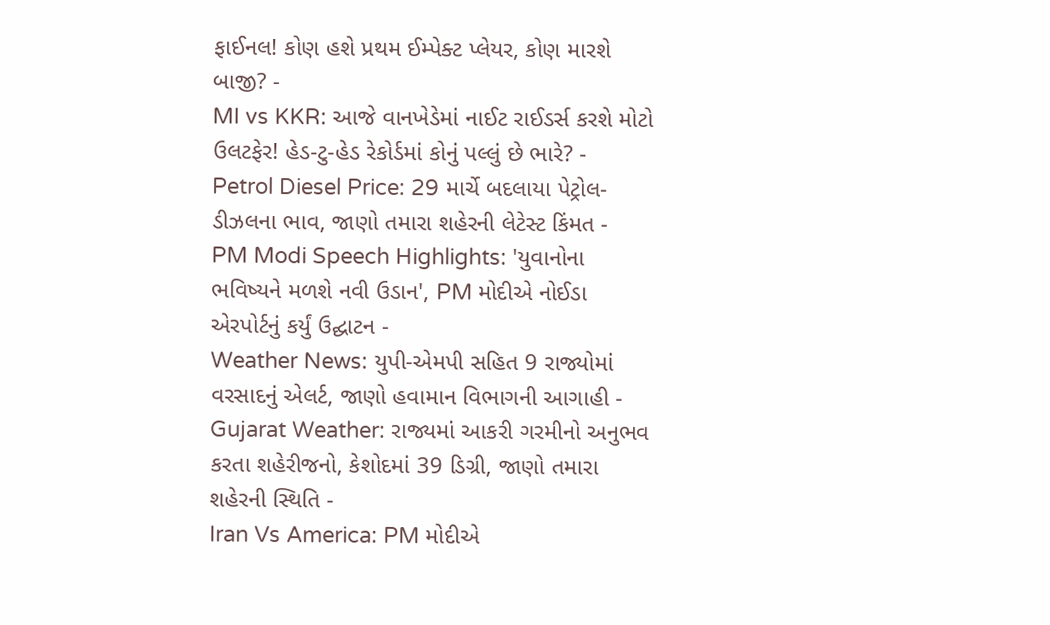ફાઈનલ! કોણ હશે પ્રથમ ઈમ્પેક્ટ પ્લેયર, કોણ મારશે બાજી? -
MI vs KKR: આજે વાનખેડેમાં નાઈટ રાઈડર્સ કરશે મોટો ઉલટફેર! હેડ-ટુ-હેડ રેકોર્ડમાં કોનું પલ્લું છે ભારે? -
Petrol Diesel Price: 29 માર્ચે બદલાયા પેટ્રોલ-ડીઝલના ભાવ, જાણો તમારા શહેરની લેટેસ્ટ કિંમત -
PM Modi Speech Highlights: 'યુવાનોના ભવિષ્યને મળશે નવી ઉડાન', PM મોદીએ નોઈડા એરપોર્ટનું કર્યું ઉદ્ઘાટન -
Weather News: યુપી-એમપી સહિત 9 રાજ્યોમાં વરસાદનું એલર્ટ, જાણો હવામાન વિભાગની આગાહી -
Gujarat Weather: રાજ્યમાં આકરી ગરમીનો અનુભવ કરતા શહેરીજનો, કેશોદમાં 39 ડિગ્રી, જાણો તમારા શહેરની સ્થિતિ -
Iran Vs America: PM મોદીએ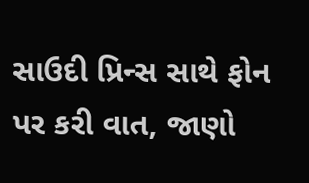સાઉદી પ્રિન્સ સાથે ફોન પર કરી વાત, જાણો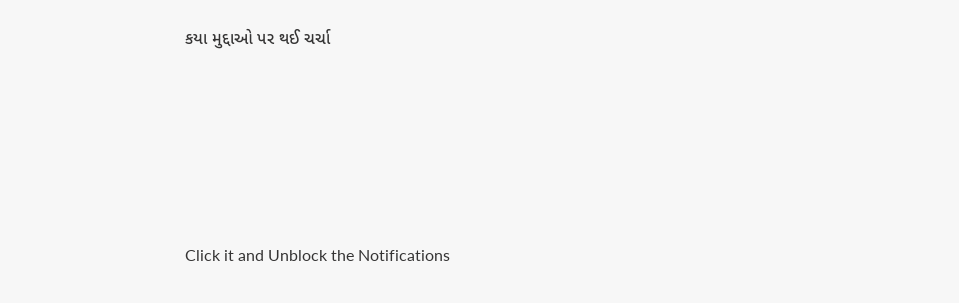કયા મુદ્દાઓ પર થઈ ચર્ચા






Click it and Unblock the Notifications